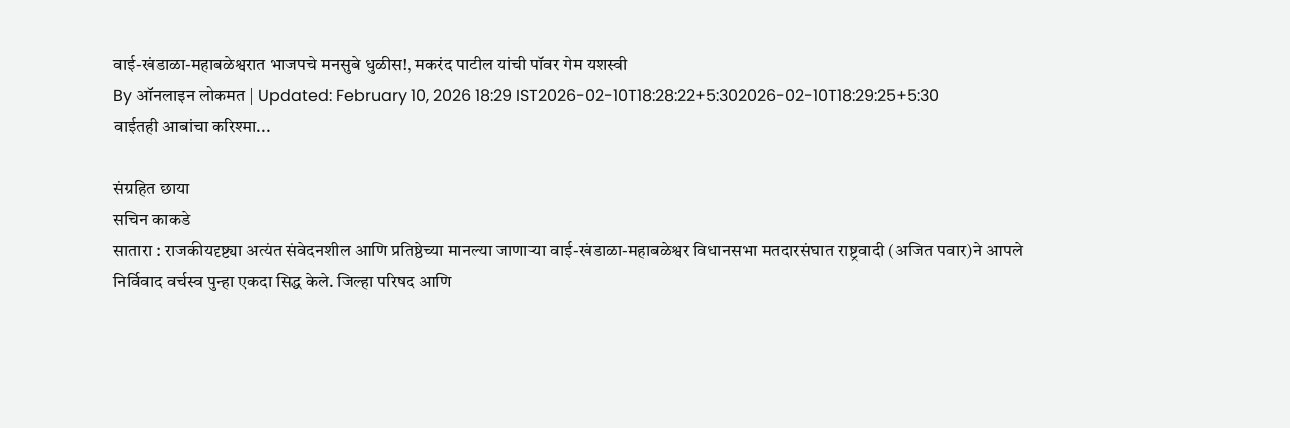वाई-खंडाळा-महाबळेश्वरात भाजपचे मनसुबे धुळीस!, मकरंद पाटील यांची पॉवर गेम यशस्वी
By ऑनलाइन लोकमत | Updated: February 10, 2026 18:29 IST2026-02-10T18:28:22+5:302026-02-10T18:29:25+5:30
वाईतही आबांचा करिश्मा...

संग्रहित छाया
सचिन काकडे
सातारा : राजकीयदृष्ट्या अत्यंत संवेदनशील आणि प्रतिष्ठेच्या मानल्या जाणाऱ्या वाई-खंडाळा-महाबळेश्वर विधानसभा मतदारसंघात राष्ट्रवादी (अजित पवार)ने आपले निर्विवाद वर्चस्व पुन्हा एकदा सिद्ध केले. जिल्हा परिषद आणि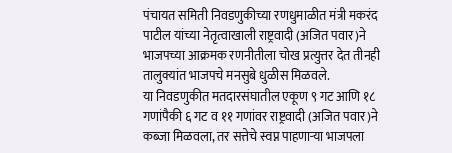पंचायत समिती निवडणुकीच्या रणधुमाळीत मंत्री मकरंद पाटील यांच्या नेतृत्वाखाली राष्ट्रवादी (अजित पवार)ने भाजपच्या आक्रमक रणनीतीला चोख प्रत्युत्तर देत तीनही तालुक्यांत भाजपचे मनसुबे धुळीस मिळवले.
या निवडणुकीत मतदारसंघातील एकूण ९ गट आणि १८ गणांपैकी ६ गट व ११ गणांवर राष्ट्रवादी (अजित पवार)ने कब्जा मिळवला, तर सत्तेचे स्वप्न पाहणाऱ्या भाजपला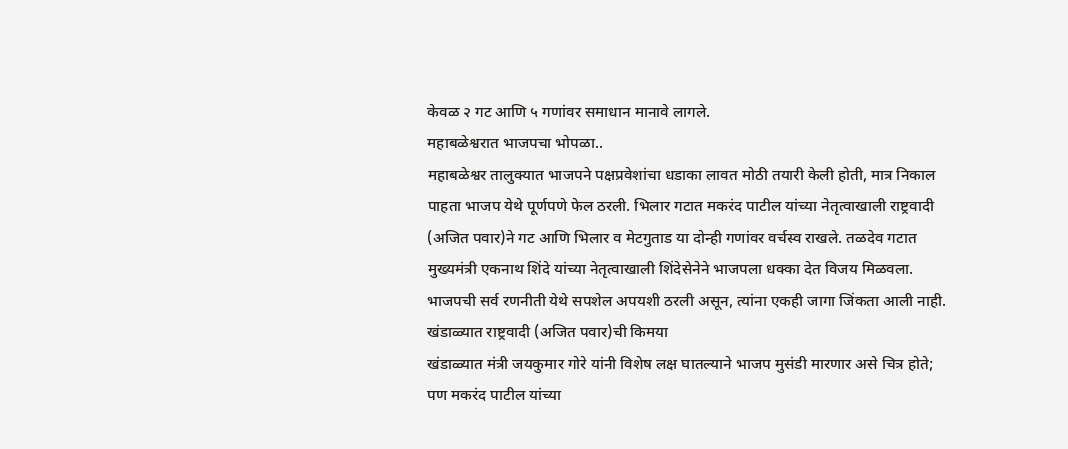केवळ २ गट आणि ५ गणांवर समाधान मानावे लागले.
महाबळेश्वरात भाजपचा भोपळा..
महाबळेश्वर तालुक्यात भाजपने पक्षप्रवेशांचा धडाका लावत मोठी तयारी केली होती, मात्र निकाल पाहता भाजप येथे पूर्णपणे फेल ठरली. भिलार गटात मकरंद पाटील यांच्या नेतृत्वाखाली राष्ट्रवादी (अजित पवार)ने गट आणि भिलार व मेटगुताड या दोन्ही गणांवर वर्चस्व राखले. तळदेव गटात मुख्यमंत्री एकनाथ शिंदे यांच्या नेतृत्वाखाली शिंदेसेनेने भाजपला धक्का देत विजय मिळवला. भाजपची सर्व रणनीती येथे सपशेल अपयशी ठरली असून, त्यांना एकही जागा जिंकता आली नाही.
खंडाळ्यात राष्ट्रवादी (अजित पवार)ची किमया
खंडाळ्यात मंत्री जयकुमार गोरे यांनी विशेष लक्ष घातल्याने भाजप मुसंडी मारणार असे चित्र होते; पण मकरंद पाटील यांच्या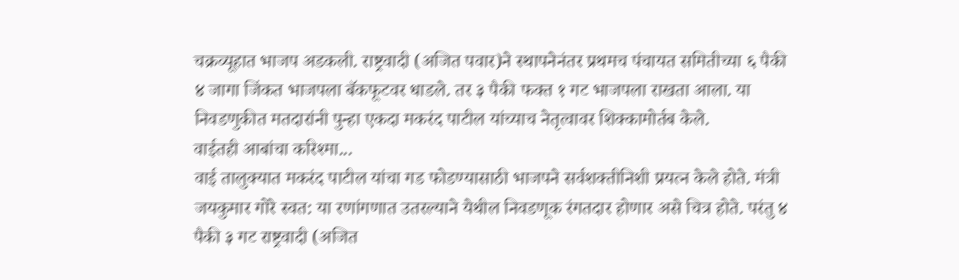चक्रव्यूहात भाजप अडकली. राष्ट्रवादी (अजित पवार)ने स्थापनेनंतर प्रथमच पंचायत समितीच्या ६ पैकी ४ जागा जिंकत भाजपला बॅकफूटवर धाडले. तर ३ पैकी फक्त १ गट भाजपला राखता आला. या निवडणुकीत मतदारांनी पुन्हा एकदा मकरंद पाटील यांच्याच नेतृत्वावर शिक्कामोर्तब केले.
वाईतही आबांचा करिश्मा...
वाई तालुक्यात मकरंद पाटील यांचा गड फोडण्यासाठी भाजपने सर्वशक्तीनिशी प्रयत्न केले होते. मंत्री जयकुमार गोरे स्वत: या रणांगणात उतरल्याने येथील निवडणूक रंगतदार होणार असे चित्र होते. परंतु ४ पैकी ३ गट राष्ट्रवादी (अजित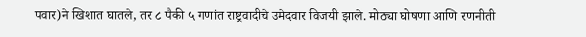पवार)ने खिशात घातले, तर ८ पैकी ५ गणांत राष्ट्रवादीचे उमेदवार विजयी झाले. मोठ्या घोषणा आणि रणनीती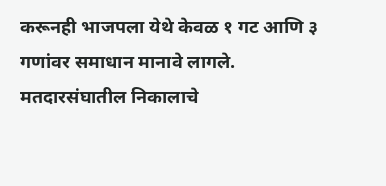करूनही भाजपला येथे केवळ १ गट आणि ३ गणांवर समाधान मानावे लागले.
मतदारसंघातील निकालाचे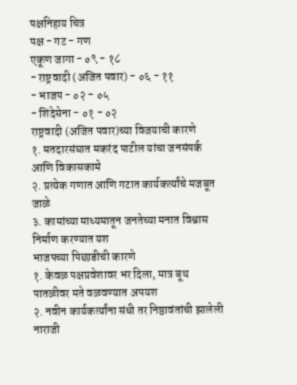पक्षनिहाय चित्र
पक्ष - गट - गण
एकूण जागा - ०९ - १८
- राष्ट्रवादी (अजित पवार) - ०६ - ११
- भाजप - ०२ - ०५
- शिंदेसेना - ०१ - ०२
राष्ट्रवादी (अजित पवार)च्या विजयाची कारणे
१. मतदारसंघात मकरंद पाटील यांचा जनसंपर्क आणि विकासकामे
२. प्रत्येक गणात आणि गटात कार्यकर्त्यांचे मजबूत जाळे
३. कामांच्या माध्यमातून जनतेच्या मनात विश्वास निर्माण करण्यात यश
भाजपच्या पिछाडीची कारणे
१. केवळ पक्षप्रवेशावर भर दिला, मात्र बूथ पातळीवर मते वळवण्यात अपयश
२. नवीन कार्यकर्त्यांना संधी तर निष्ठावंतांची झालेली नाराजी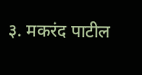३. मकरंद पाटील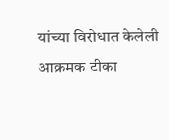यांच्या विरोधात केलेली आक्रमक टीका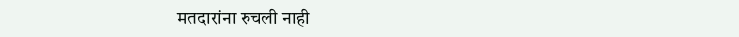मतदारांना रुचली नाही